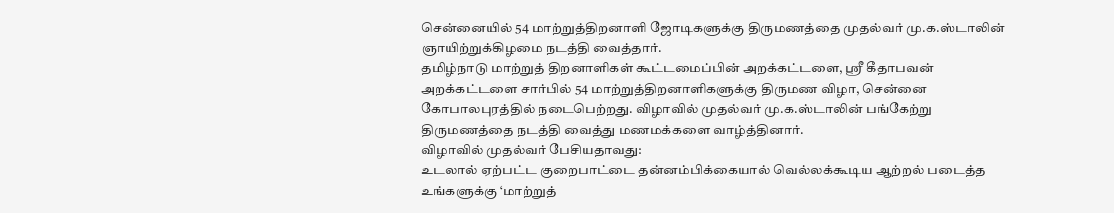சென்னையில் 54 மாற்றுத்திறனாளி ஜோடிகளுக்கு திருமணத்தை முதல்வர் மு.க.ஸ்டாலின் ஞாயிற்றுக்கிழமை நடத்தி வைத்தார்.
தமிழ்நாடு மாற்றுத் திறனாளிகள் கூட்டமைப்பின் அறக்கட்டளை, ஸ்ரீ கீதாபவன் அறக்கட்டளை சார்பில் 54 மாற்றுத்திறனாளிகளுக்கு திருமண விழா, சென்னை கோபாலபுரத்தில் நடைபெற்றது. விழாவில் முதல்வர் மு.க.ஸ்டாலின் பங்கேற்று திருமணத்தை நடத்தி வைத்து மணமக்களை வாழ்த்தினார்.
விழாவில் முதல்வர் பேசியதாவது:
உடலால் ஏற்பட்ட குறைபாட்டை தன்னம்பிக்கையால் வெல்லக்கூடிய ஆற்றல் படைத்த உங்களுக்கு ‘மாற்றுத்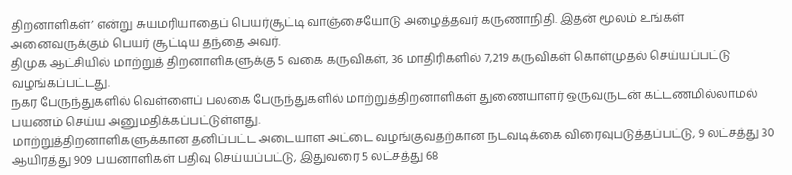திறனாளிகள்’ என்று சுயமரியாதைப் பெயர்சூட்டி வாஞ்சையோடு அழைத்தவர் கருணாநிதி. இதன் மூலம் உங்கள் அனைவருக்கும் பெயர் சூட்டிய தந்தை அவர்.
திமுக ஆட்சியில் மாற்றுத் திறனாளிகளுக்கு 5 வகை கருவிகள், 36 மாதிரிகளில் 7,219 கருவிகள் கொள்முதல் செய்யப்பட்டு வழங்கப்பட்டது.
நகர பேருந்துகளில் வெள்ளைப் பலகை பேருந்துகளில் மாற்றுத்திறனாளிகள் துணையாளர் ஒருவருடன் கட்டணமில்லாமல் பயணம் செய்ய அனுமதிக்கப்பட்டுள்ளது.
மாற்றுத்திறனாளிகளுக்கான தனிப்பட்ட அடையாள அட்டை வழங்குவதற்கான நடவடிக்கை விரைவுபடுத்தப்பட்டு, 9 லட்சத்து 30 ஆயிரத்து 909 பயனாளிகள் பதிவு செய்யப்பட்டு, இதுவரை 5 லட்சத்து 68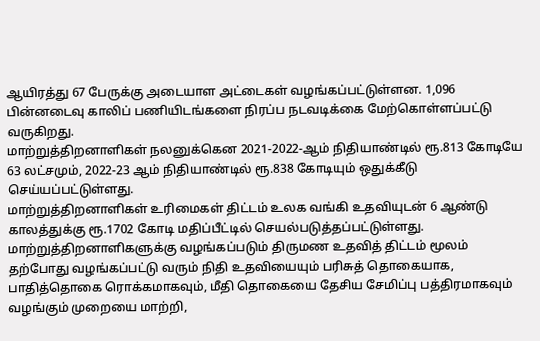ஆயிரத்து 67 பேருக்கு அடையாள அட்டைகள் வழங்கப்பட்டுள்ளன. 1,096 பின்னடைவு காலிப் பணியிடங்களை நிரப்ப நடவடிக்கை மேற்கொள்ளப்பட்டு வருகிறது.
மாற்றுத்திறனாளிகள் நலனுக்கென 2021-2022-ஆம் நிதியாண்டில் ரூ.813 கோடியே 63 லட்சமும், 2022-23 ஆம் நிதியாண்டில் ரூ.838 கோடியும் ஒதுக்கீடு செய்யப்பட்டுள்ளது.
மாற்றுத்திறனாளிகள் உரிமைகள் திட்டம் உலக வங்கி உதவியுடன் 6 ஆண்டு காலத்துக்கு ரூ.1702 கோடி மதிப்பீட்டில் செயல்படுத்தப்பட்டுள்ளது.
மாற்றுத்திறனாளிகளுக்கு வழங்கப்படும் திருமண உதவித் திட்டம் மூலம் தற்போது வழங்கப்பட்டு வரும் நிதி உதவியையும் பரிசுத் தொகையாக, பாதித்தொகை ரொக்கமாகவும், மீதி தொகையை தேசிய சேமிப்பு பத்திரமாகவும் வழங்கும் முறையை மாற்றி,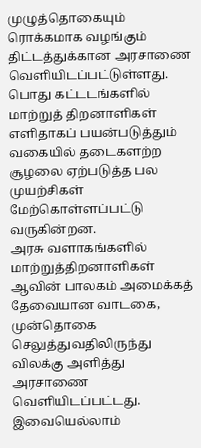முழுத்தொகையும் ரொக்கமாக வழங்கும் திட்டத்துக்கான அரசாணை வெளியிடப்பட்டுள்ளது.
பொது கட்டடங்களில் மாற்றுத் திறனாளிகள் எளிதாகப் பயன்படுத்தும் வகையில் தடைகளற்ற சூழலை ஏற்படுத்த பல முயற்சிகள் மேற்கொள்ளப்பட்டு வருகின்றன.
அரசு வளாகங்களில் மாற்றுத்திறனாளிகள் ஆவின் பாலகம் அமைக்கத் தேவையான வாடகை, முன்தொகை செலுத்துவதிலிருந்து விலக்கு அளித்து அரசாணை வெளியிடப்பட்டது.
இவையெல்லாம்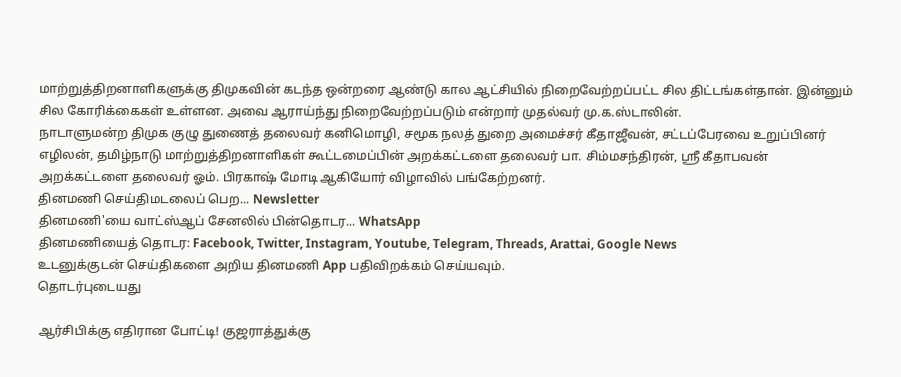மாற்றுத்திறனாளிகளுக்கு திமுகவின் கடந்த ஒன்றரை ஆண்டு கால ஆட்சியில் நிறைவேற்றப்பட்ட சில திட்டங்கள்தான். இன்னும் சில கோரிக்கைகள் உள்ளன. அவை ஆராய்ந்து நிறைவேற்றப்படும் என்றார் முதல்வர் மு.க.ஸ்டாலின்.
நாடாளுமன்ற திமுக குழு துணைத் தலைவர் கனிமொழி, சமூக நலத் துறை அமைச்சர் கீதாஜீவன், சட்டப்பேரவை உறுப்பினர் எழிலன், தமிழ்நாடு மாற்றுத்திறனாளிகள் கூட்டமைப்பின் அறக்கட்டளை தலைவர் பா. சிம்மசந்திரன், ஸ்ரீ கீதாபவன் அறக்கட்டளை தலைவர் ஓம். பிரகாஷ் மோடி ஆகியோர் விழாவில் பங்கேற்றனர்.
தினமணி செய்திமடலைப் பெற... Newsletter
தினமணி'யை வாட்ஸ்ஆப் சேனலில் பின்தொடர... WhatsApp
தினமணியைத் தொடர: Facebook, Twitter, Instagram, Youtube, Telegram, Threads, Arattai, Google News
உடனுக்குடன் செய்திகளை அறிய தினமணி App பதிவிறக்கம் செய்யவும்.
தொடர்புடையது

ஆர்சிபிக்கு எதிரான போட்டி! குஜராத்துக்கு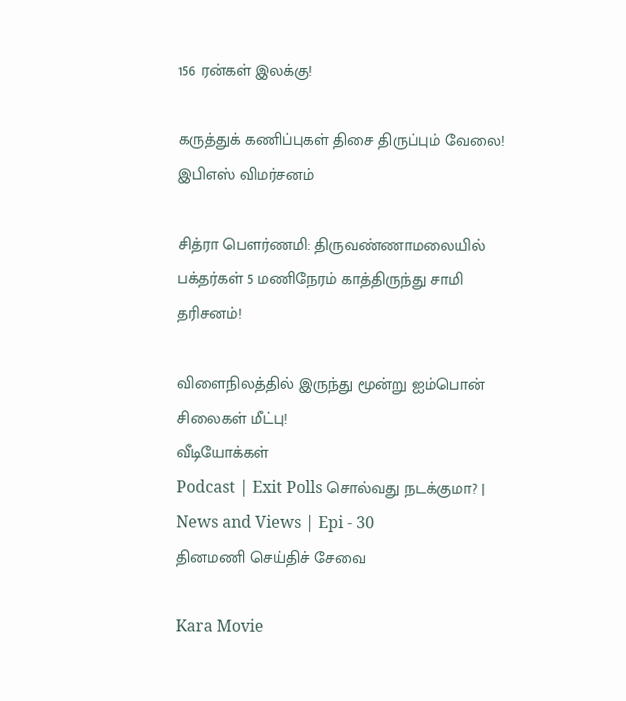156 ரன்கள் இலக்கு!

கருத்துக் கணிப்புகள் திசை திருப்பும் வேலை! இபிஎஸ் விமர்சனம்

சித்ரா பெளர்ணமி: திருவண்ணாமலையில் பக்தர்கள் 5 மணிநேரம் காத்திருந்து சாமி தரிசனம்!

விளைநிலத்தில் இருந்து மூன்று ஐம்பொன் சிலைகள் மீட்பு!
வீடியோக்கள்
Podcast | Exit Polls சொல்வது நடக்குமா? | News and Views | Epi - 30
தினமணி செய்திச் சேவை

Kara Movie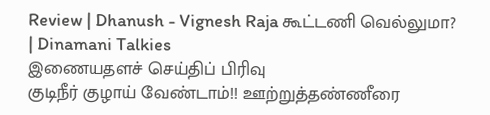Review | Dhanush - Vignesh Raja கூட்டணி வெல்லுமா? | Dinamani Talkies
இணையதளச் செய்திப் பிரிவு
குடிநீர் குழாய் வேண்டாம்!! ஊற்றுத்தண்ணீரை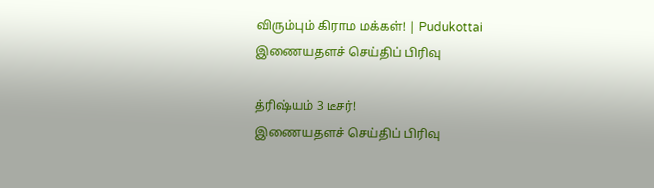விரும்பும் கிராம மக்கள்! | Pudukottai
இணையதளச் செய்திப் பிரிவு

த்ரிஷ்யம் 3 டீசர்!
இணையதளச் செய்திப் பிரிவு